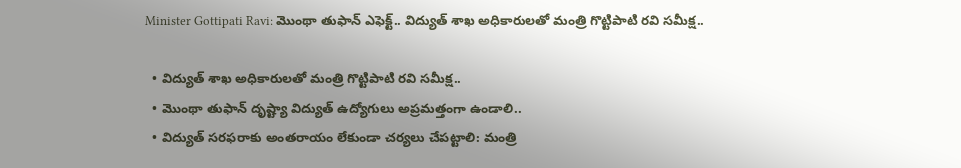Minister Gottipati Ravi: మొంథా తుఫాన్ ఎఫెక్ట్.. విద్యుత్ శాఖ అధికారులతో మంత్రి గొట్టిపాటి రవి సమీక్ష..

  • విద్యుత్ శాఖ అధికారులతో మంత్రి గొట్టిపాటి రవి సమీక్ష..
  • మొంథా తుఫాన్ దృష్ట్యా విద్యుత్ ఉద్యోగులు అప్రమత్తంగా ఉండాలి..
  • విద్యుత్ సరఫరాకు అంతరాయం లేకుండా చర్యలు చేపట్టాలి: మంత్రి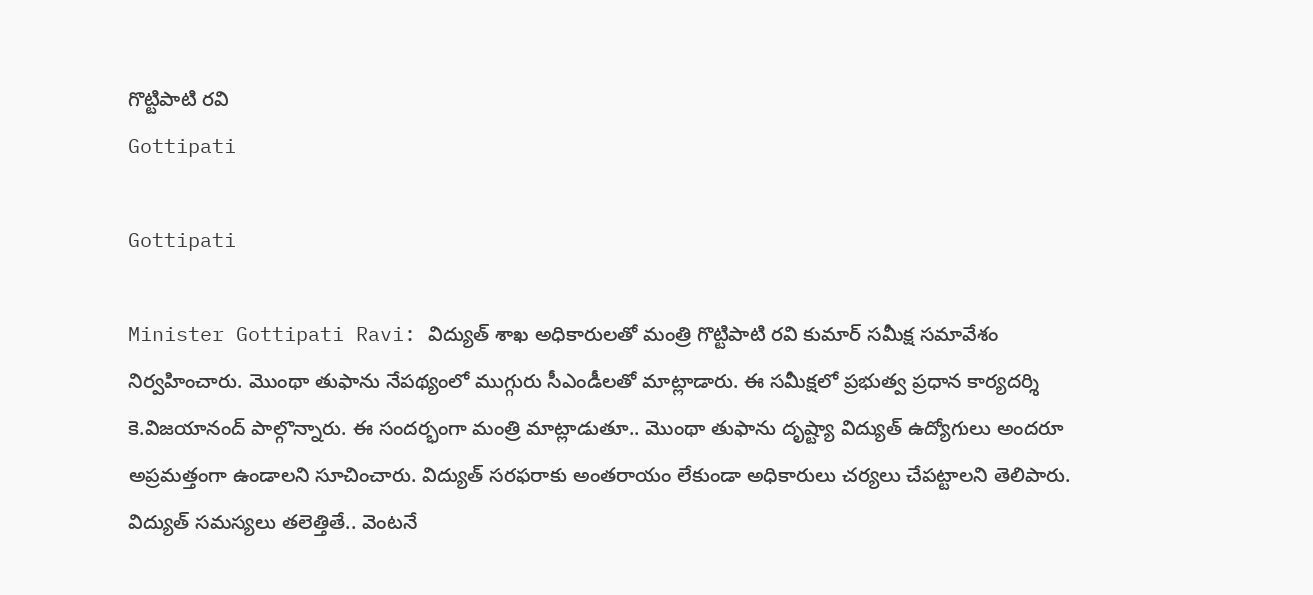గొట్టిపాటి రవి
Gottipati

Gottipati

Minister Gottipati Ravi: విద్యుత్ శాఖ అధికారులతో మంత్రి గొట్టిపాటి రవి కుమార్ సమీక్ష సమావేశం నిర్వహించారు. మొంథా తుఫాను నేపథ్యంలో ముగ్గురు సీఎండీలతో మాట్లాడారు. ఈ సమీక్షలో ప్రభుత్వ ప్రధాన కార్యదర్శి కె.విజయానంద్ పాల్గొన్నారు. ఈ సందర్భంగా మంత్రి మాట్లాడుతూ.. మొంథా తుఫాను దృష్ట్యా విద్యుత్ ఉద్యోగులు అందరూ అప్రమత్తంగా ఉండాలని సూచించారు. విద్యుత్ సరఫరాకు అంతరాయం లేకుండా అధికారులు చర్యలు చేపట్టాలని తెలిపారు. విద్యుత్ సమస్యలు తలెత్తితే.. వెంటనే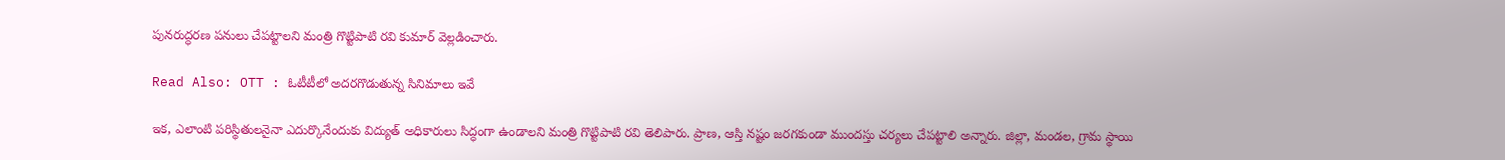పునరుద్ధరణ పనులు చేపట్టాలని మంత్రి గొట్టిపాటి రవి కుమార్ వెల్లడించారు.

Read Also: OTT : ఓటీటీలో అదరగొడుతున్న సినిమాలు ఇవే

ఇక, ఎలాంటి పరిస్థితులనైనా ఎదుర్కొనేందుకు విద్యుత్ అధికారులు సిద్ధంగా ఉండాలని మంత్రి గొట్టిపాటి రవి తెలిపారు. ప్రాణ, ఆస్తి నష్టం జరగకుండా ముందస్తు చర్యలు చేపట్టాలి అన్నారు. జిల్లా, మండల, గ్రామ స్థాయి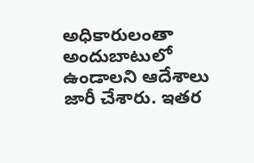అధికారులంతా అందుబాటులో ఉండాలని ఆదేశాలు జారీ చేశారు. ఇతర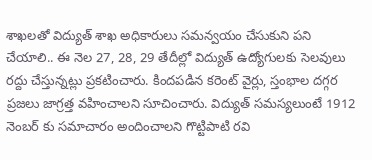శాఖలతో విద్యుత్ శాఖ అధికారులు సమన్వయం చేసుకుని పని చేయాలి.. ఈ నెల 27, 28, 29 తేదీల్లో విద్యుత్ ఉద్యోగులకు సెలవులు రద్దు చేస్తున్నట్లు ప్రకటించారు. కిందపడిన కరెంట్ వైర్లు, స్తంభాల దగ్గర ప్రజలు జాగ్రత్త వహించాలని సూచించారు. విద్యుత్ సమస్యలుంటే 1912 నెంబర్ కు సమాచారం అందించాలని గొట్టిపాటి రవి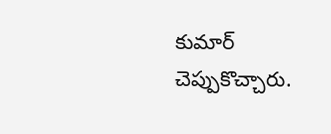కుమార్ చెప్పుకొచ్చారు.